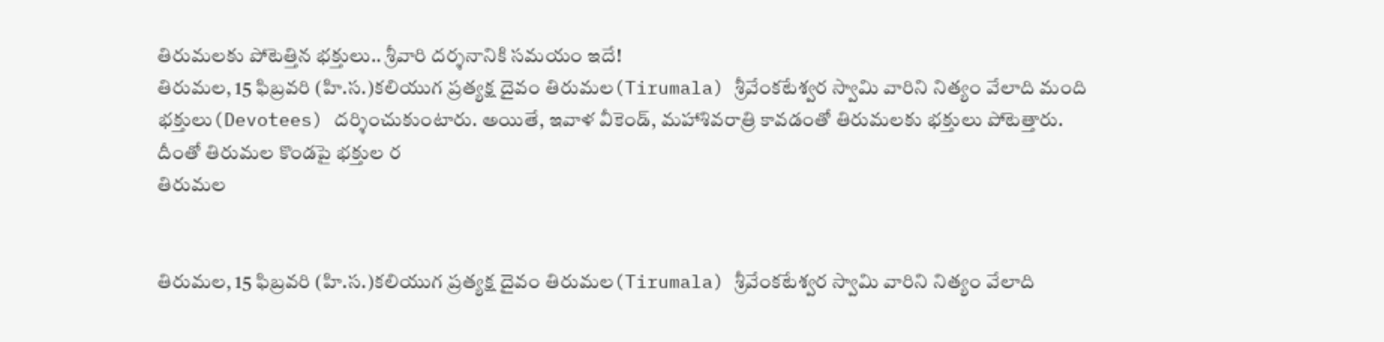తిరుమలకు పోటెత్తిన భక్తులు.. శ్రీవారి దర్శనానికి సమయం ఇదే!
తిరుమల, 15 ఫిబ్రవరి (హి.స.)కలియుగ ప్రత్యక్ష దైవం తిరుమల(Tirumala) శ్రీవేంకటేశ్వర స్వామి వారిని నిత్యం వేలాది మంది భక్తులు(Devotees) దర్శించుకుంటారు. అయితే, ఇవాళ వీకెండ్, మహాశివరాత్రి కావడంతో తిరుమలకు భక్తులు పోటెత్తారు. దీంతో తిరుమల కొండపై భక్తుల ర
తిరుమల


తిరుమల, 15 ఫిబ్రవరి (హి.స.)కలియుగ ప్రత్యక్ష దైవం తిరుమల(Tirumala) శ్రీవేంకటేశ్వర స్వామి వారిని నిత్యం వేలాది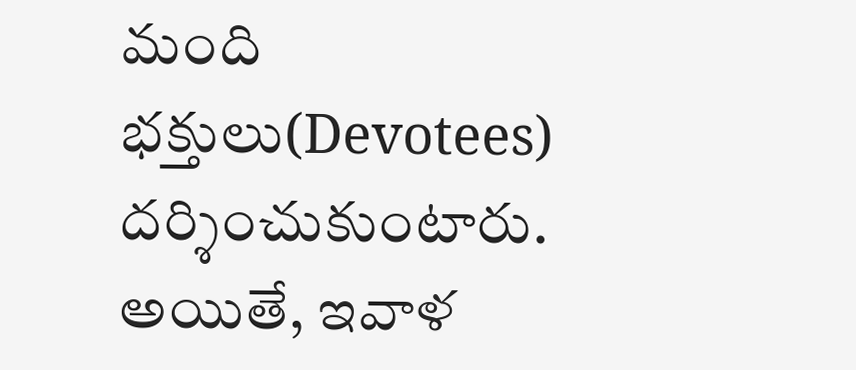మంది భక్తులు(Devotees) దర్శించుకుంటారు. అయితే, ఇవాళ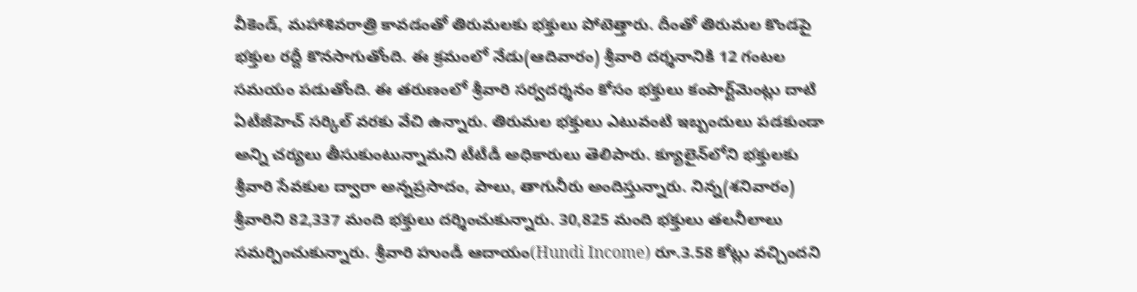వీకెండ్, మహాశివరాత్రి కావడంతో తిరుమలకు భక్తులు పోటెత్తారు. దీంతో తిరుమల కొండపై భక్తుల రద్దీ కొనసాగుతోంది. ఈ క్రమంలో నేడు(ఆదివారం) శ్రీవారి దర్శనానికి 12 గంటల సమయం పడుతోంది. ఈ తరుణంలో శ్రీవారి సర్వదర్శనం కోసం భక్తులు కంపార్ట్‌మెంట్లు దాటి ఏటీజీహెచ్ సర్కిల్ వరకు వేచి ఉన్నారు. తిరుమల భక్తులు ఎటువంటి ఇబ్బందులు పడకుండా అన్ని చర్యలు తీసుకుంటున్నామని టీటీడీ అధికారులు తెలిపారు. క్యూలైన్‌లోని భక్తులకు శ్రీవారి సేవకుల ద్వారా అన్నప్రసాదం, పాలు, తాగునీరు అందిస్తున్నారు. నిన్న(శనివారం) శ్రీవారిని 82,337 మంది భక్తులు దర్శించుకున్నారు. 30,825 మంది భక్తులు తలనీలాలు సమర్పించుకున్నారు. శ్రీవారి హుండీ ఆదాయం(Hundi Income) రూ.3.58 కోట్లు వచ్చిందని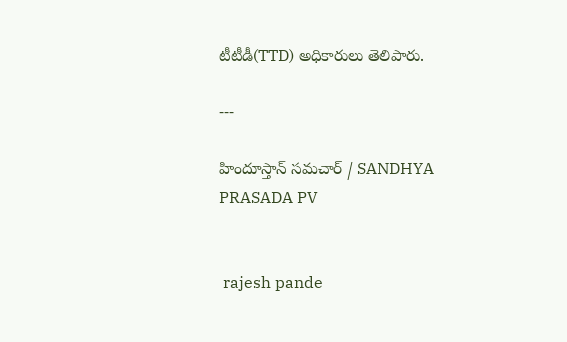టీటీడీ(TTD) అధికారులు తెలిపారు.

---

హిందూస్తాన్ సమచార్ / SANDHYA PRASADA PV


 rajesh pande